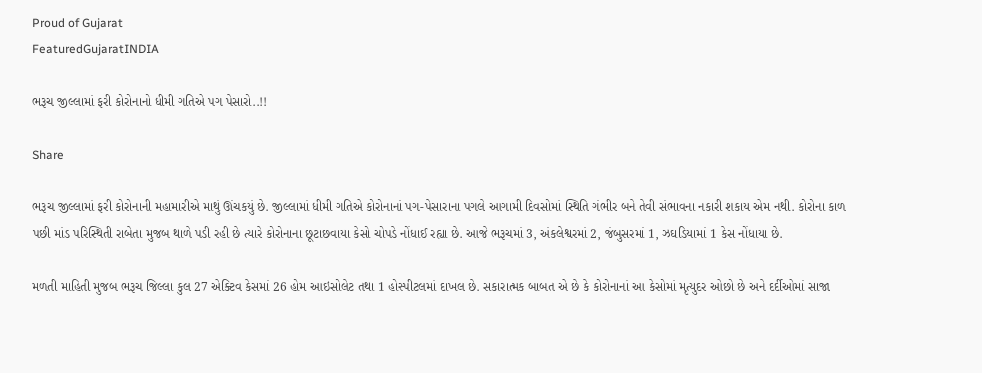Proud of Gujarat
FeaturedGujaratINDIA

ભરૂચ જીલ્લામાં ફરી કોરોનાનો ધીમી ગતિએ પગ પેસારો..!!

Share

ભરૂચ જીલ્લામાં ફરી કોરોનાની મહામારીએ માથું ઊંચકયું છે. જીલ્લામાં ધીમી ગતિએ કોરોનાનાં પગ-પેસારાના પગલે આગામી દિવસોમાં સ્થિતિ ગંભીર બને તેવી સંભાવના નકારી શકાય એમ નથી. કોરોના કાળ પછી માંડ પરિસ્થિતી રાબેતા મુજબ થાળે પડી રહી છે ત્યારે કોરોનાના છૂટાછવાયા કેસો ચોપડે નોંધાઈ રહ્યા છે. આજે ભરૂચમાં 3, અંકલેશ્વરમાં 2, જંબુસરમાં 1, ઝઘડિયામાં 1 કેસ નોંધાયા છે.

મળતી માહિતી મુજબ ભરૂચ જિલ્લા કુલ 27 એક્ટિવ કેસમાં 26 હોમ આઇસોલેટ તથા 1 હોસ્પીટલમાં દાખલ છે. સકારાત્મક બાબત એ છે કે કોરોનાનાં આ કેસોમાં મૃત્યુદર ઓછો છે અને દર્દીઓમાં સાજા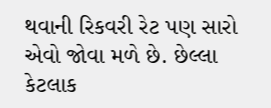થવાની રિકવરી રેટ પણ સારો એવો જોવા મળે છે. છેલ્લા કેટલાક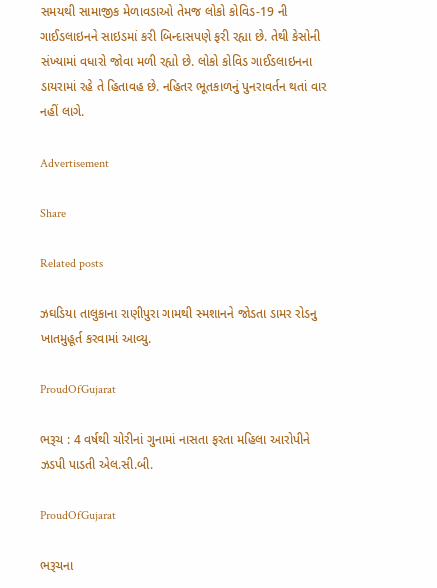સમયથી સામાજીક મેળાવડાઓ તેમજ લોકો કોવિડ-19 ની ગાઈડલાઇનને સાઇડમાં કરી બિન્દાસપણે ફરી રહ્યા છે. તેથી કેસોની સંખ્યામાં વધારો જોવા મળી રહ્યો છે. લોકો કોવિડ ગાઈડલાઇનના ડાયરામાં રહે તે હિતાવહ છે. નહિતર ભૂતકાળનું પુનરાવર્તન થતાં વાર નહીં લાગે.

Advertisement

Share

Related posts

ઝઘડિયા તાલુકાના રાણીપુરા ગામથી સ્મશાનને જોડતા ડામર રોડનુ ખાતમુહૂર્ત કરવામાં આવ્યુ.

ProudOfGujarat

ભરૂચ : 4 વર્ષથી ચોરીનાં ગુનામાં નાસતા ફરતા મહિલા આરોપીને ઝડપી પાડતી એલ.સી.બી.

ProudOfGujarat

ભરૂચના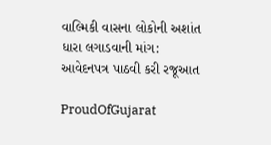વાલ્મિકી વાસના લોકોની અશાંત ધારા લગાડવાની માંગ: આવેદનપત્ર પાઠવી કરી રજૂઆત

ProudOfGujarat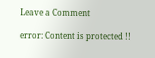Leave a Comment

error: Content is protected !!